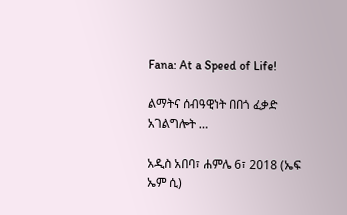Fana: At a Speed of Life!

ልማትና ሰብዓዊነት በበጎ ፈቃድ አገልግሎት …

አዲስ አበባ፣ ሐምሌ 6፣ 2018 (ኤፍ ኤም ሲ)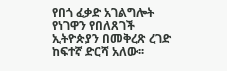የበጎ ፈቃድ አገልግሎት የነገዋን የበለጸገች ኢትዮጵያን በመቅረጽ ረገድ ከፍተኛ ድርሻ አለው፡፡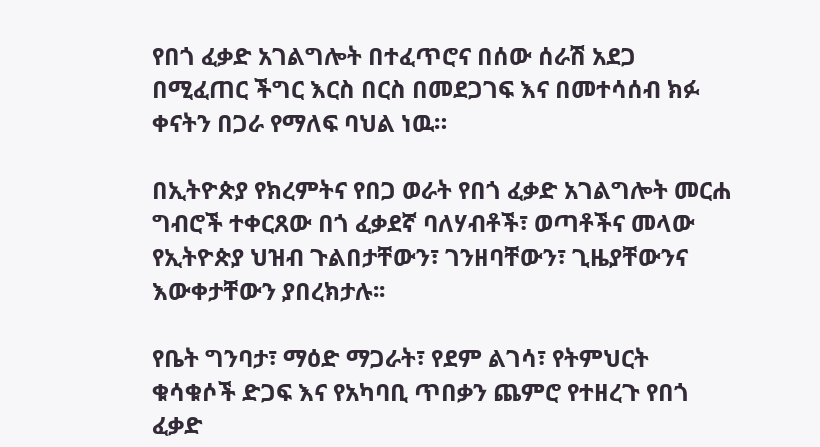የበጎ ፈቃድ አገልግሎት በተፈጥሮና በሰው ሰራሽ አደጋ በሚፈጠር ችግር እርስ በርስ በመደጋገፍ እና በመተሳሰብ ክፉ ቀናትን በጋራ የማለፍ ባህል ነዉ።

በኢትዮጵያ የክረምትና የበጋ ወራት የበጎ ፈቃድ አገልግሎት መርሐ ግብሮች ተቀርጸው በጎ ፈቃደኛ ባለሃብቶች፣ ወጣቶችና መላው የኢትዮጵያ ህዝብ ጉልበታቸውን፣ ገንዘባቸውን፣ ጊዜያቸውንና እውቀታቸውን ያበረክታሉ፡፡

የቤት ግንባታ፣ ማዕድ ማጋራት፣ የደም ልገሳ፣ የትምህርት ቁሳቁሶች ድጋፍ እና የአካባቢ ጥበቃን ጨምሮ የተዘረጉ የበጎ ፈቃድ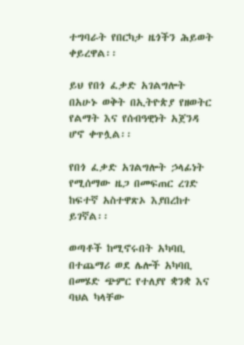ተግባራት የበርካታ ዜጎችን ሕይወት ቀይረዋል፡፡

ይህ የበጎ ፈቃድ አገልግሎት በአሁኑ ወቅት በኢትዮጵያ የዘወትር የልማት እና የሰብዓዊነት አጀንዳ ሆኖ ቀጥሏል፡፡

የበጎ ፈቃድ አገልግሎት ኃላፊነት የሚሰማው ዜጋ በመፍጠር ረገድ ከፍተኛ አስተዋጽኦ እያበረከተ ይገኛል፡፡

ወጣቶች ከሚኖሩበት አካባቢ በተጨማሪ ወደ ሌሎች አካባቢ በመሄድ ጭምር የተለያየ ቋንቋ እና ባህል ካላቸው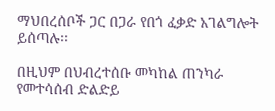ማህበረሰቦች ጋር በጋራ የበጎ ፈቃድ አገልግሎት ይሰጣሉ፡፡

በዚህም በህብረተሰቡ መካከል ጠንካራ የመተሳሰብ ድልድይ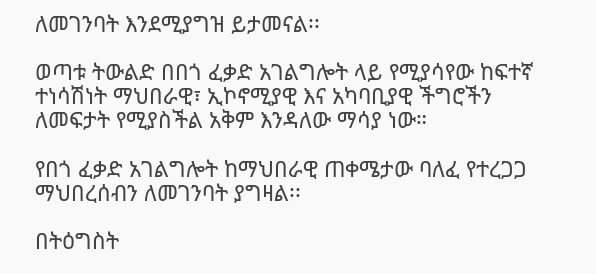ለመገንባት እንደሚያግዝ ይታመናል፡፡

ወጣቱ ትውልድ በበጎ ፈቃድ አገልግሎት ላይ የሚያሳየው ከፍተኛ ተነሳሽነት ማህበራዊ፣ ኢኮኖሚያዊ እና አካባቢያዊ ችግሮችን ለመፍታት የሚያስችል አቅም እንዳለው ማሳያ ነው።

የበጎ ፈቃድ አገልግሎት ከማህበራዊ ጠቀሜታው ባለፈ የተረጋጋ ማህበረሰብን ለመገንባት ያግዛል፡፡

በትዕግስት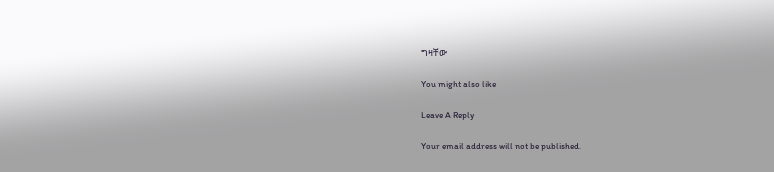ግዛቸው

You might also like

Leave A Reply

Your email address will not be published.